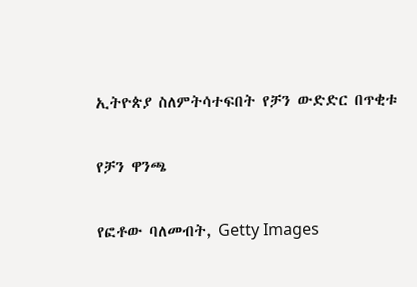ኢትዮጵያ ስለምትሳተፍበት የቻን ውድድር በጥቂቱ

የቻን ዋንጫ

የፎቶው ባለመብት, Getty Images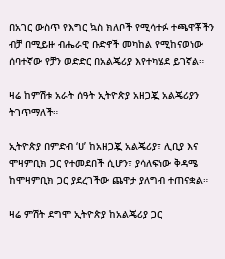በአገር ውስጥ የእግር ኳስ ክለቦች የሚሳተፉ ተጫዋቾችን ብቻ በሚይዙ ብሔራዊ ቡድኖች መካከል የሚከናወነው ሰባተኛው የቻን ወድድር በአልጄሪያ እየተካሄደ ይገኛል።

ዛሬ ከምሽቱ አራት ሰዓት ኢትዮጵያ አዘጋጇ አልጄሪያን ትገጥማለች።

ኢትዮጵያ በምድብ ‘ሀ’ ከአዘጋጇ አልጄሪያ፣ ሊቢያ እና ሞዛምቢክ ጋር የተመደበች ሲሆን፣ ያሳለፍነው ቅዳሜ ከሞዛምቢክ ጋር ያደረገችው ጨዋታ ያለግብ ተጠናቋል።

ዛሬ ምሽት ደግሞ ኢትዮጵያ ከአልጄሪያ ጋር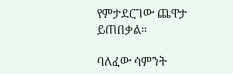የምታደርገው ጨዋታ ይጠበቃል።

ባለፈው ሳምንት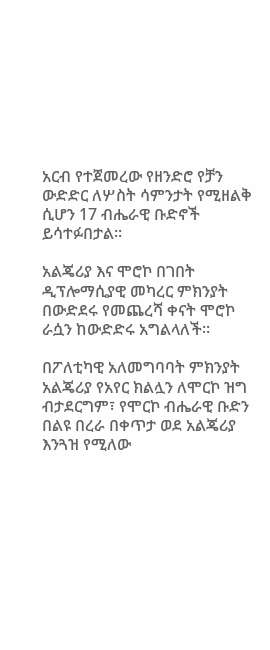አርብ የተጀመረው የዘንድሮ የቻን ውድድር ለሦስት ሳምንታት የሚዘልቅ ሲሆን 17 ብሔራዊ ቡድኖች ይሳተፉበታል።

አልጄሪያ እና ሞሮኮ በገበት ዲፕሎማሲያዊ መካረር ምክንያት በውድደሩ የመጨረሻ ቀናት ሞሮኮ ራሷን ከውድድሩ አግልላለች።

በፖለቲካዊ አለመግባባት ምክንያት አልጄሪያ የአየር ክልሏን ለሞርኮ ዝግ ብታደርግም፣ የሞርኮ ብሔራዊ ቡድን በልዩ በረራ በቀጥታ ወደ አልጄሪያ እንጓዝ የሚለው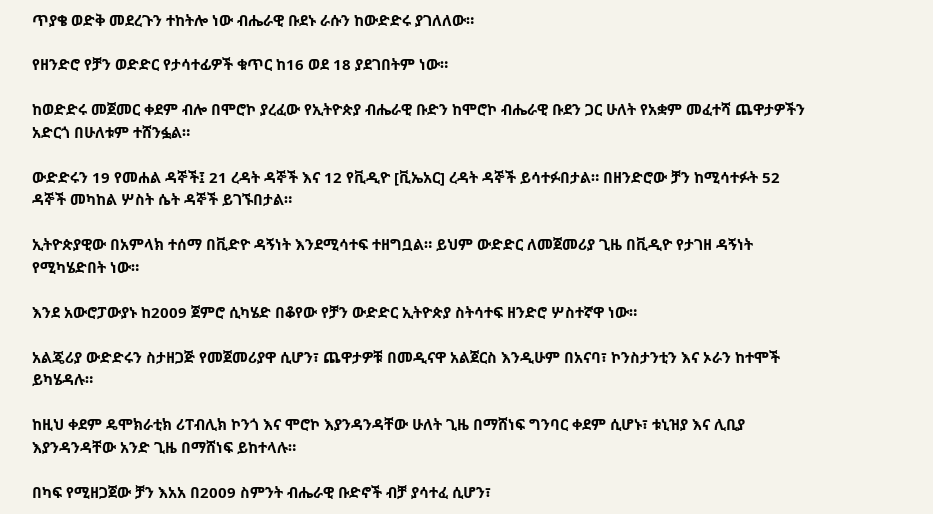ጥያቄ ወድቅ መደረጉን ተከትሎ ነው ብሔራዊ ቡደኑ ራሱን ከውድድሩ ያገለለው።

የዘንድሮ የቻን ወድድር የታሳተፊዎች ቁጥር ከ16 ወደ 18 ያደገበትም ነው።

ከወድድሩ መጀመር ቀደም ብሎ በሞሮኮ ያረፈው የኢትዮጵያ ብሔራዊ ቡድን ከሞሮኮ ብሔራዊ ቡደን ጋር ሁለት የአቋም መፈተሻ ጨዋታዎችን አድርጎ በሁለቱም ተሸንፏል።

ውድድሩን 19 የመሐል ዳኞች፤ 21 ረዳት ዳኞች እና 12 የቪዲዮ [ቪኤአር] ረዳት ዳኞች ይሳተፉበታል። በዘንድሮው ቻን ከሚሳተፉት 52 ዳኞች መካከል ሦስት ሴት ዳኞች ይገኙበታል።

ኢትዮጵያዊው በአምላክ ተሰማ በቪድዮ ዳኝነት እንደሚሳተፍ ተዘግቧል። ይህም ውድድር ለመጀመሪያ ጊዜ በቪዲዮ የታገዘ ዳኝነት የሚካሄድበት ነው።

እንደ አውሮፓውያኑ ከ2009 ጀምሮ ሲካሄድ በቆየው የቻን ውድድር ኢትዮጵያ ስትሳተፍ ዘንድሮ ሦስተኛዋ ነው።

አልጄሪያ ውድድሩን ስታዘጋጅ የመጀመሪያዋ ሲሆን፣ ጨዋታዎቹ በመዲናዋ አልጀርስ እንዲሁም በአናባ፣ ኮንስታንቲን እና ኦራን ከተሞች ይካሄዳሉ።

ከዚህ ቀደም ዴሞክራቲክ ሪፐብሊክ ኮንጎ እና ሞሮኮ እያንዳንዳቸው ሁለት ጊዜ በማሸነፍ ግንባር ቀደም ሲሆኑ፣ ቱኒዝያ እና ሊቢያ እያንዳንዳቸው አንድ ጊዜ በማሸነፍ ይከተላሉ።

በካፍ የሚዘጋጀው ቻን እአአ በ2009 ስምንት ብሔራዊ ቡድኖች ብቻ ያሳተፈ ሲሆን፣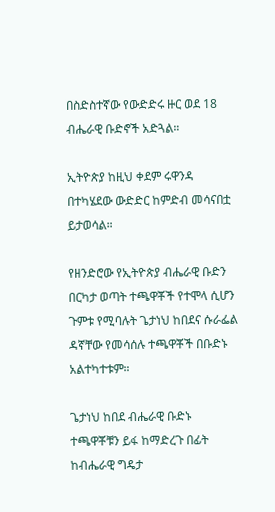በስድስተኛው የውድድሩ ዙር ወደ 18 ብሔራዊ ቡድኖች አድጓል።

ኢትዮጵያ ከዚህ ቀደም ሩዋንዳ በተካሄደው ውድድር ከምድብ መሳናበቷ ይታወሳል።

የዘንድሮው የኢትዮጵያ ብሔራዊ ቡድን በርካታ ወጣት ተጫዋቾች የተሞላ ሲሆን ጉምቱ የሚባሉት ጌታነህ ከበደና ሱራፌል ዳኛቸው የመሳሰሉ ተጫዋቾች በቡድኑ አልተካተቱም።

ጌታነህ ከበደ ብሔራዊ ቡድኑ ተጫዋቾቹን ይፋ ከማድረጉ በፊት ከብሔራዊ ግዴታ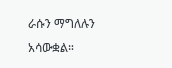ራሱን ማግለሉን አሳውቋል።